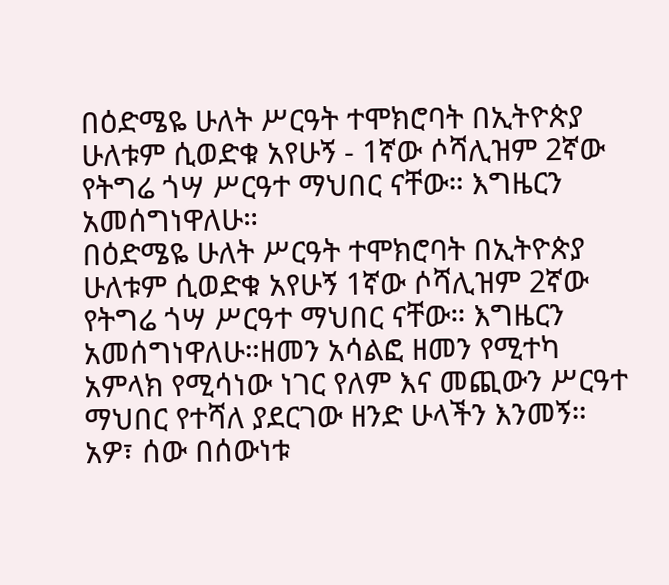በዕድሜዬ ሁለት ሥርዓት ተሞክሮባት በኢትዮጵያ ሁለቱም ሲወድቁ አየሁኝ - 1ኛው ሶሻሊዝም 2ኛው የትግሬ ጎሣ ሥርዓተ ማህበር ናቸው። እግዜርን አመሰግነዋለሁ።
በዕድሜዬ ሁለት ሥርዓት ተሞክሮባት በኢትዮጵያ ሁለቱም ሲወድቁ አየሁኝ 1ኛው ሶሻሊዝም 2ኛው የትግሬ ጎሣ ሥርዓተ ማህበር ናቸው። እግዜርን አመሰግነዋለሁ።ዘመን አሳልፎ ዘመን የሚተካ አምላክ የሚሳነው ነገር የለም እና መጪውን ሥርዓተ ማህበር የተሻለ ያደርገው ዘንድ ሁላችን እንመኝ። አዎ፣ ሰው በሰውነቱ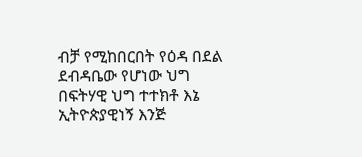ብቻ የሚከበርበት የዕዳ በደል ደብዳቤው የሆነው ህግ በፍትሃዊ ህግ ተተክቶ እኔ ኢትዮጵያዊነኝ እንጅ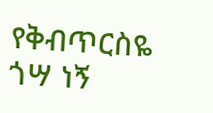የቅብጥርስዬ ጎሣ ነኝ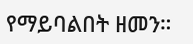የማይባልበት ዘመን።